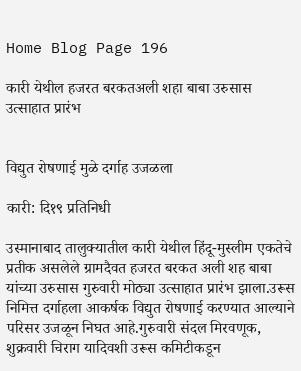Home Blog Page 196

कारी येथील हजरत बरकतअली शहा बाबा उरुसास उत्साहात प्रारंभ


विद्युत रोषणाई मुळे दर्गाह उजळला

कारी: दि१९ प्रतिनिधी

उस्मानाबाद तालुक्यातील कारी येथील हिंदू-मुस्लीम एकतेचे प्रतीक असलेले ग्रामदैवत हजरत बरकत अली शह बाबा यांच्या उरुसास गुरुवारी मोठ्या उत्साहात प्रारंभ झाला.उरूस निमित्त दर्गाहला आकर्षक विद्युत रोषणाई करण्यात आल्याने परिसर उजळून निघत आहे.गुरुवारी संदल मिरवणूक, शुक्रवारी चिराग यादिवशी उरूस कमिटीकडून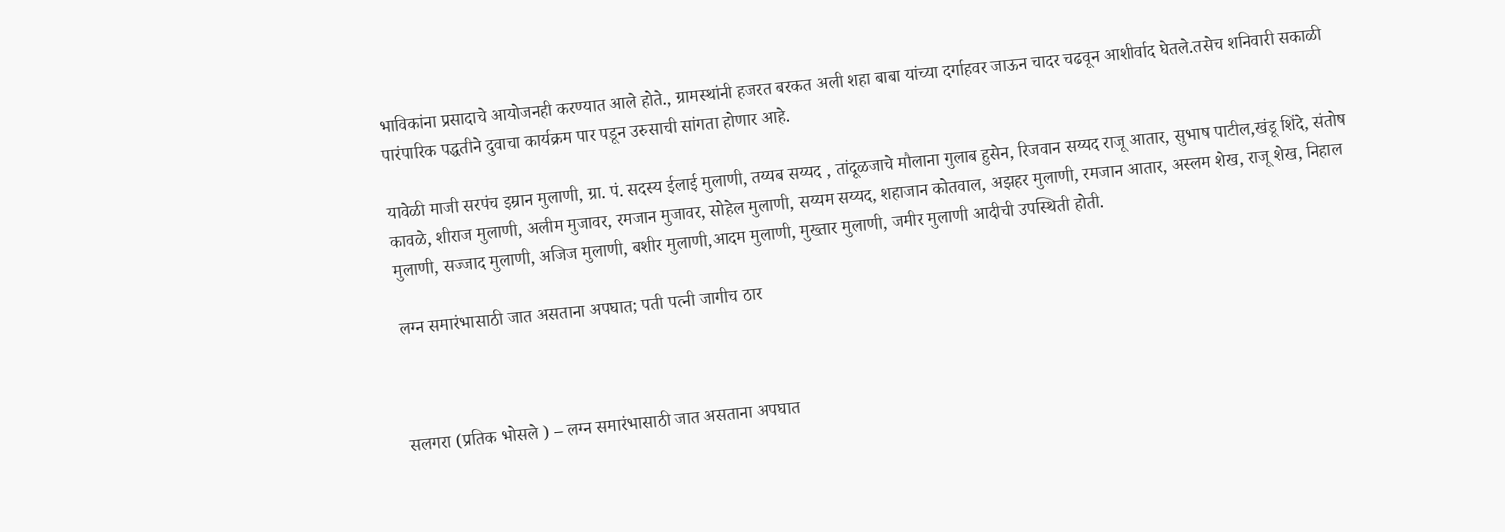भाविकांना प्रसादाचे आयोजनही करण्यात आले होते., ग्रामस्थांनी हजरत बरकत अली शहा बाबा यांच्या दर्गाहवर जाऊन चादर चढवून आशीर्वाद घेतले.तसेच शनिवारी सकाळी पारंपारिक पद्धतीने दुवाचा कार्यक्रम पार पडून उरुसाची सांगता होणार आहे.

यावेळी माजी सरपंच इम्रान मुलाणी, ग्रा. पं. सदस्य ईलाई मुलाणी, तय्यब सय्यद , तांदूळजाचे मौलाना गुलाब हुसेन, रिजवान सय्यद राजू आतार, सुभाष पाटील,खंडू शिंदे, संतोष कावळे, शीराज मुलाणी, अलीम मुजावर, रमजान मुजावर, सोहेल मुलाणी, सय्यम सय्यद, शहाजान कोतवाल, अझहर मुलाणी, रमजान आतार, अस्लम शेख, राजू शेख, निहाल मुलाणी, सज्जाद मुलाणी, अजिज मुलाणी, बशीर मुलाणी,आदम मुलाणी, मुख्तार मुलाणी, जमीर मुलाणी आदीची उपस्थिती होती.

लग्न समारंभासाठी जात असताना अपघात; पती पत्नी जागीच ठार



सलगरा (प्रतिक भोसले ) – लग्न समारंभासाठी जात असताना अपघात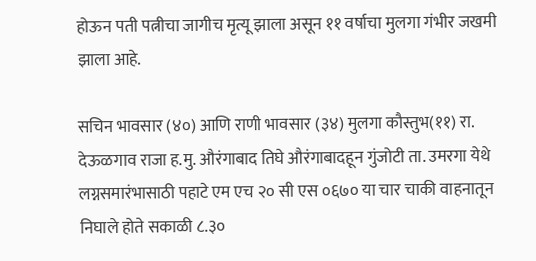होऊन पती पत्नीचा जागीच मृत्यू झाला असून ११ वर्षाचा मुलगा गंभीर जखमी झाला आहे.

सचिन भावसार (४०) आणि राणी भावसार (३४) मुलगा कौस्तुभ(११) रा. देऊळगाव राजा ह.मु. औरंगाबाद तिघे औरंगाबादहून गुंजोटी ता. उमरगा येथे लग्नसमारंभासाठी पहाटे एम एच २० सी एस ०६७० या चार चाकी वाहनातून निघाले होते सकाळी ८.३०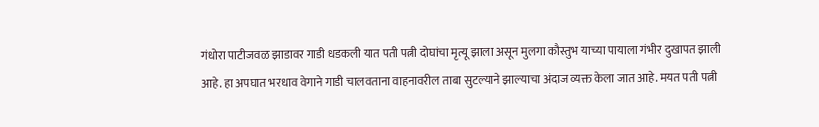गंधोरा पाटीजवळ झाडावर गाडी धडकली यात पती पत्नी दोघांचा मृत्यू झाला असून मुलगा कौस्तुभ याच्या पायाला गंभीर दुखापत झाली आहे. हा अपघात भरधाव वेगाने गाडी चालवताना वाहनावरील ताबा सुटल्याने झाल्याचा अंदाज व्यक्त केला जात आहे. मयत पती पत्नी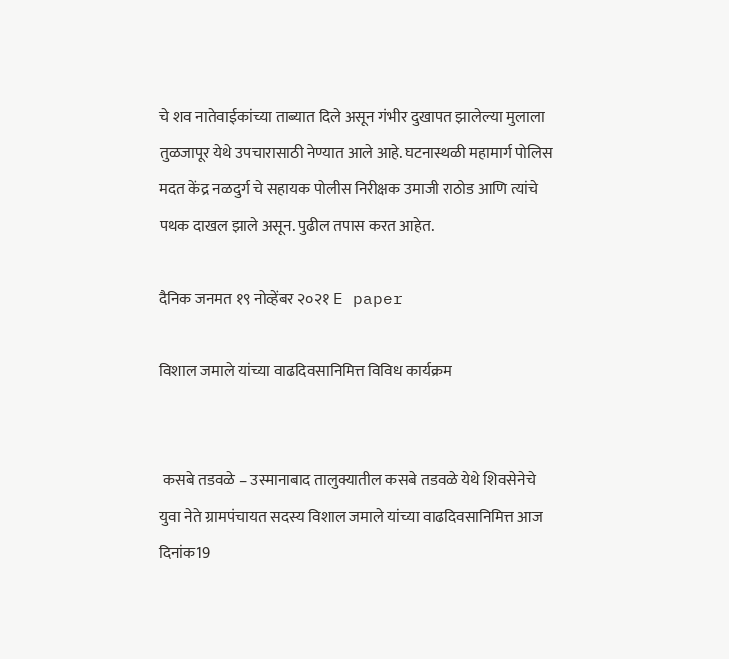चे शव नातेवाईकांच्या ताब्यात दिले असून गंभीर दुखापत झालेल्या मुलाला तुळजापूर येथे उपचारासाठी नेण्यात आले आहे. घटनास्थळी महामार्ग पोलिस मदत केंद्र नळदुर्ग चे सहायक पोलीस निरीक्षक उमाजी राठोड आणि त्यांचे पथक दाखल झाले असून. पुढील तपास करत आहेत.

दैनिक जनमत १९ नोव्हेंबर २०२१ E paper

विशाल जमाले यांच्या वाढदिवसानिमित्त विविध कार्यक्रम


 कसबे तडवळे – उस्मानाबाद तालुक्यातील कसबे तडवळे येथे शिवसेनेचे युवा नेते ग्रामपंचायत सदस्य विशाल जमाले यांच्या वाढदिवसानिमित्त आज दिनांक19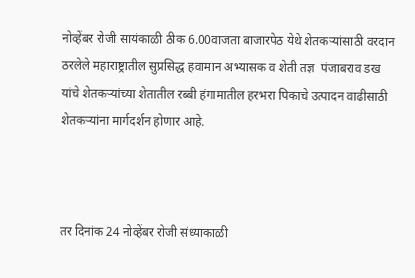नोव्हेंबर रोजी सायंकाळी ठीक 6.00वाजता बाजारपेठ येथे शेतकऱ्यांसाठी वरदान ठरलेले महाराष्ट्रातील सुप्रसिद्ध हवामान अभ्यासक व शेती तज्ञ  पंजाबराव डख यांचे शेतकऱ्यांच्या शेतातील रब्बी हंगामातील हरभरा पिकाचे उत्पादन वाढीसाठी शेतकऱ्यांना मार्गदर्शन होणार आहे.



तर दिनांक 24 नोव्हेंबर रोजी संध्याकाळी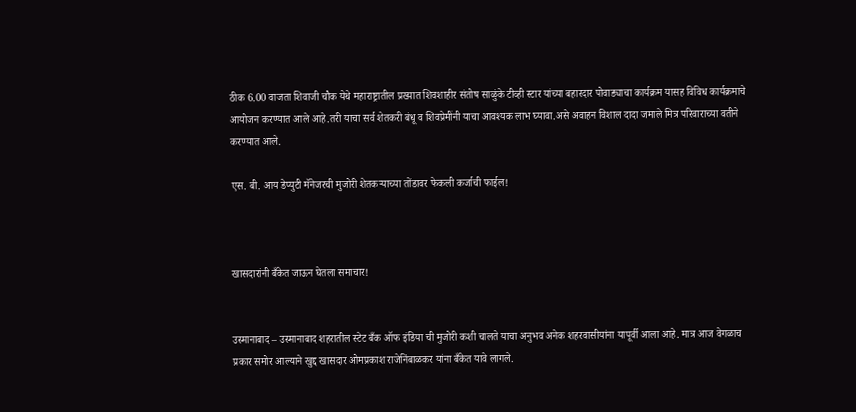ठीक 6.00 वाजता शिवाजी चौक येथे महाराष्ट्रातील प्रख्यात शिवशाहीर संतोष साळुंके टीव्ही स्टार यांच्या बहारदार पोवाड्याचा कार्यक्रम यासह विविध कार्यक्रमाचे आयोजन करण्यात आले आहे.तरी याचा सर्व शेतकरी बंधू व शिवप्रेमींनी याचा आवश्यक लाभ घ्यावा.असे अवाहन विशाल दादा जमाले मित्र परिवाराच्या वतीने करण्यात आले.

एस. बी. आय डेप्युटी मॅनेजरची मुजोरी शेतकऱ्याच्या तोंडावर फेकली कर्जाची फाईल!



खासदारांनी बँकेत जाऊन घेतला समाचार!


उस्मानाबाद – उस्मानाबाद शहरातील स्टेट बँक ऑफ इंडिया ची मुजोरी कशी चालते याचा अनुभव अनेक शहरवासीयांना यापूर्वी आला आहे. मात्र आज वेगळाच प्रकार समोर आल्याने खुद्द खासदार ओमप्रकाश राजेनिंबाळकर यांना बँकेत यावे लागले.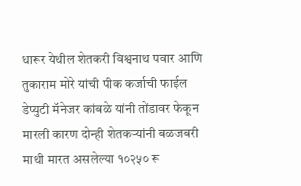धारूर येथील शेतकरी विश्वनाथ पवार आणि तुकाराम मोरे यांची पीक कर्जाची फाईल डेप्युटी मॅनेजर कांबळे यांनी तोंडावर फेकून मारली कारण दोन्ही शेतकऱ्यांनी बळजबरी माथी मारत असलेल्या १०२५० रू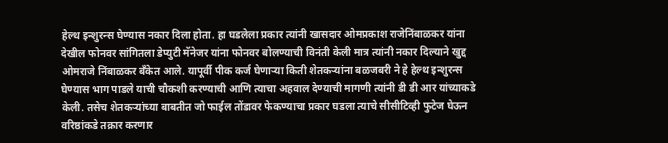हेल्थ इन्शुरन्स घेण्यास नकार दिला होता. हा घडलेला प्रकार त्यांनी खासदार ओमप्रकाश राजेनिंबाळकर यांना देखील फोनवर सांगितला डेप्युटी मॅनेजर यांना फोनवर बोलण्याची विनंती केली मात्र त्यांनी नकार दिल्याने खुद्द ओमराजे निंबाळकर बँकेत आले. यापूर्वी पीक कर्ज घेणाऱ्या किती शेतकऱ्यांना बळजबरी ने हे हेल्थ इन्शुरन्स घेण्यास भाग पाडले याची चौकशी करण्याची आणि त्याचा अहवाल देण्याची मागणी त्यांनी डी डी आर यांच्याकडे केली. तसेच शेतकऱ्यांच्या बाबतीत जो फाईल तोंडावर फेकण्याचा प्रकार घडला त्याचे सीसीटिव्ही फुटेज घेऊन वरिष्ठांकडे तक्रार करणार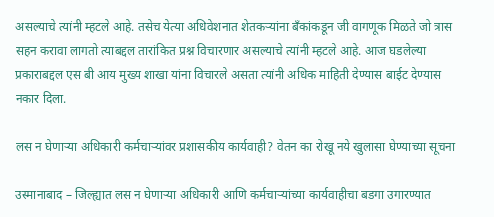असल्याचे त्यांनी म्हटले आहे. तसेच येत्या अधिवेशनात शेतकऱ्यांना बँकांकडून जी वागणूक मिळते जो त्रास सहन करावा लागतो त्याबद्दल तारांकित प्रश्न विचारणार असल्याचे त्यांनी म्हटले आहे. आज घडलेल्या प्रकाराबद्दल एस बी आय मुख्य शाखा यांना विचारले असता त्यांनी अधिक माहिती देण्यास बाईट देण्यास नकार दिला.

लस न घेणाऱ्या अधिकारी कर्मचाऱ्यांवर प्रशासकीय कार्यवाही? वेतन का रोखू नये खुलासा घेण्याच्या सूचना

उस्मानाबाद – जिल्ह्यात लस न घेणाऱ्या अधिकारी आणि कर्मचाऱ्यांच्या कार्यवाहीचा बडगा उगारण्यात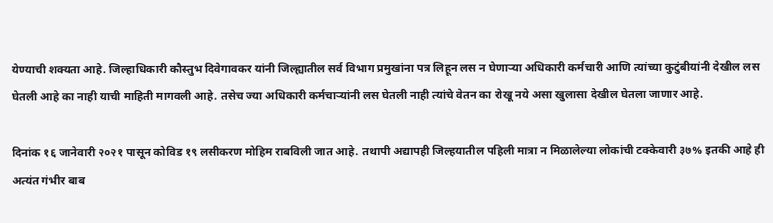येण्याची शक्यता आहे. जिल्हाधिकारी कौस्तुभ दिवेगावकर यांनी जिल्ह्यातील सर्व विभाग प्रमुखांना पत्र लिहून लस न घेणाऱ्या अधिकारी कर्मचारी आणि त्यांच्या कुटुंबीयांनी देखील लस घेतली आहे का नाही याची माहिती मागवली आहे. तसेच ज्या अधिकारी कर्मचाऱ्यांनी लस घेतली नाही त्यांचे वेतन का रोखू नये असा खुलासा देखील घेतला जाणार आहे.

दिनांक १६ जानेवारी २०२१ पासून कोविड १९ लसीकरण मोहिम राबविली जात आहे. तथापी अद्यापही जिल्हयातील पहिली मात्रा न मिळालेल्या लोकांची टक्केवारी ३७% इतकी आहे ही अत्यंत गंभीर बाब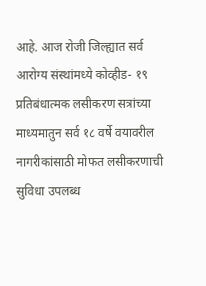आहे. आज रोजी जिल्ह्यात सर्व आरोग्य संस्थांमध्ये कोव्हीड- १९ प्रतिबंधात्मक लसीकरण सत्रांच्या माध्यमातुन सर्व १८ वर्षे वयावरील नागरीकांसाठी मोफत लसीकरणाची सुविधा उपलब्ध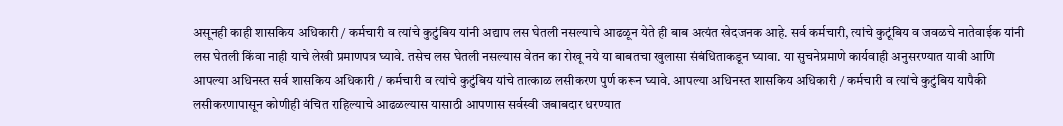असूनही काही शासकिय अधिकारी / कर्मचारी व त्यांचे कुटुंबिय यांनी अद्याप लस घेतली नसल्याचे आढळून येते ही बाब अत्यंत खेदजनक आहे. सर्व कर्मचारी, त्यांचे कुटूंबिय व जवळचे नातेवाईक यांनी लस घेतली किंवा नाही याचे लेखी प्रमाणपत्र घ्यावे. तसेच लस घेतली नसल्यास वेतन का रोखू नये या बाबतचा खुलासा संबंधिताकडून घ्यावा. या सुचनेप्रमाणे कार्यवाही अनुसरण्यात यावी आणि आपल्या अधिनस्त सर्व शासकिय अधिकारी / कर्मचारी व त्यांचे कुटुंबिय यांचे तात्काळ लसीकरण पुर्ण करून घ्यावे. आपल्या अधिनस्त शासकिय अधिकारी / कर्मचारी व त्यांचे कुटुंबिय यापैकी लसीकरणापासून कोणीही वंचित राहिल्याचे आढळल्यास यासाठी आपणास सर्वस्वी जबाबदार धरण्यात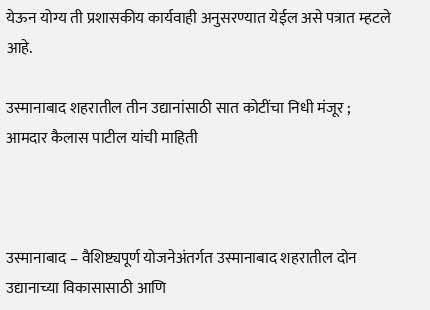येऊन योग्य ती प्रशासकीय कार्यवाही अनुसरण्यात येईल असे पत्रात म्हटले आहे.

उस्मानाबाद शहरातील तीन उद्यानांसाठी सात कोटींचा निधी मंजूर ; आमदार कैलास पाटील यांची माहिती



उस्मानाबाद – वैशिष्ट्यपूर्ण योजनेअंतर्गत उस्मानाबाद शहरातील दोन उद्यानाच्या विकासासाठी आणि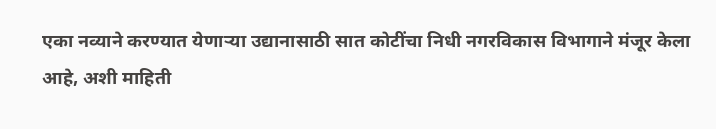एका नव्याने करण्यात येणाऱ्या उद्यानासाठी सात कोटींचा निधी नगरविकास विभागाने मंजूर केला आहे, अशी माहिती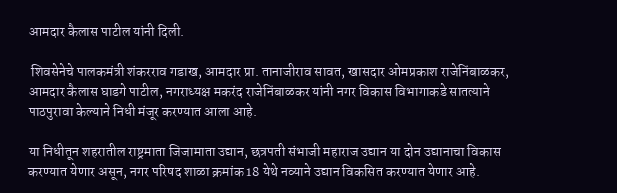आमदार कैलास पाटील यांनी दिली.

 शिवसेनेचे पालकमंत्री शंकरराव गडाख, आमदार प्रा. तानाजीराव सावत, खासदार ओमप्रकाश राजेनिंबाळकर, आमदार कैलास घाडगे पाटील, नगराध्यक्ष मकरंद राजेनिंबाळकर यांनी नगर विकास विभागाकडे सातत्याने पाठपुरावा केल्याने निधी मंजूर करण्यात आला आहे.

या निधीतून शहरातील राष्ट्रमाता जिजामाता उद्यान, छत्रपती संभाजी महाराज उद्यान या दोन उद्यानाचा विकास करण्यात येणार असून, नगर परिषद शाळा क्रमांक 18 येथे नव्याने उद्यान विकसित करण्यात येणार आहे.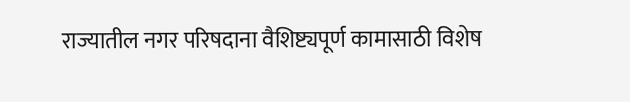राज्यातील नगर परिषदाना वैशिष्ट्यपूर्ण कामासाठी विशेष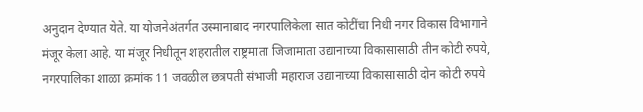अनुदान देण्यात येते. या योजनेअंतर्गत उस्मानाबाद नगरपालिकेला सात कोटींचा निधी नगर विकास विभागाने मंजूर केला आहे. या मंजूर निधीतून शहरातील राष्ट्रमाता जिजामाता उद्यानाच्या विकासासाठी तीन कोटी रुपये, नगरपालिका शाळा क्रमांक 11 जवळील छत्रपती संभाजी महाराज उद्यानाच्या विकासासाठी दोन कोटी रुपये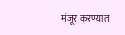मंजूर करण्यात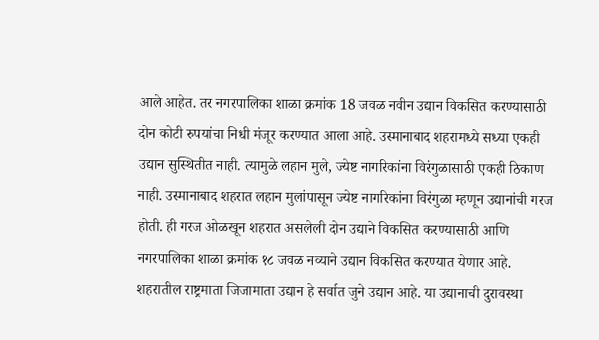आले आहेत. तर नगरपालिका शाळा क्रमांक 18 जवळ नवीन उद्यान विकसित करण्यासाठी दोन कोटी रुपयांचा निधी मंजूर करण्यात आला आहे. उस्मानाबाद शहरामध्ये सध्या एकही उद्यान सुस्थितीत नाही. त्यामुळे लहान मुले, ज्येष्ट नागरिकांना विरंगुळासाठी एकही ठिकाण नाही. उस्मानाबाद शहरात लहान मुलांपासून ज्येष्ट नागरिकांना विरंगुळा म्हणून उद्यानांची गरज होती. ही गरज ओळखून शहरात असलेली दोन उद्याने विकसित करण्यासाठी आणि नगरपालिका शाळा क्रमांक १८ जवळ नव्याने उद्यान विकसित करण्यात येणार आहे. शहरातील राष्ट्रमाता जिजामाता उद्यान हे सर्वात जुने उद्यान आहे. या उद्यानाची दुरावस्था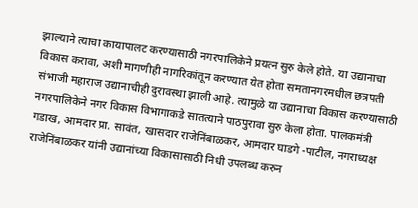झाल्याने त्याचा कायापालट करण्यासाठी नगरपालिकेने प्रयत्न सुरु केले होते. या उद्यानाचा विकास करावा, अशी मागणीही नागरिकांतून करण्यात येत होता समतानगरमधील छत्रपती संभाजी महाराज उद्यानाचीही दुरावस्था झाली आहे. त्यामुळे या उद्यानाचा विकास करण्यासाठी नगरपालिकेने नगर विकास विभागाकडे सातत्याने पाठपुरावा सुरु केला होता. पालकमंत्री गडाख, आमदार प्रा. सावंत, खासदार राजेनिंबाळकर, आमदार घाडगे -पाटील, नगराध्यक्ष राजेनिंबाळकर यांनी उद्यानांच्या विकासासाठी निधी उपलब्ध करुन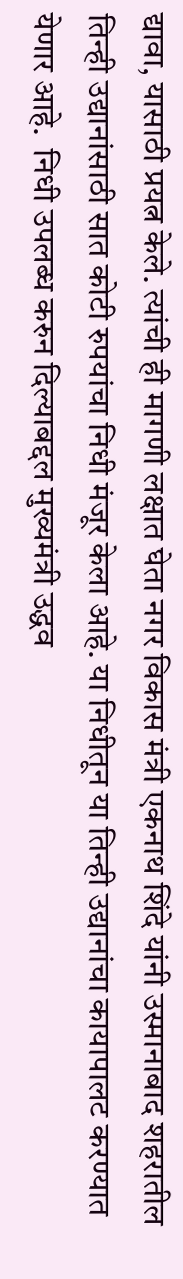द्यावा, यासाठी प्रयत्न केले. त्यांची ही मागणी लक्षात घेता नगर विकास मंत्री एकनाथ शिंदे यांनी उस्मानाबाद शहरातील तिन्ही उद्यानांसाठी सात कोटी रुपयांचा निधी मंजूर केला आहे. या निधीतून या तिन्ही उद्यानांचा कायापालट करण्यात येणार आहे.  निधी उपलब्ध करुन दिल्याबद्दल मुख्यमंत्री उद्धव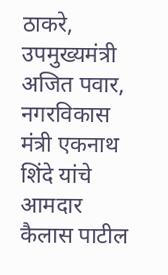ठाकरे, उपमुख्यमंत्री अजित पवार, नगरविकास मंत्री एकनाथ शिंदे यांचे आमदार कैलास पाटील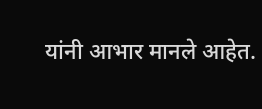यांनी आभार मानले आहेत.